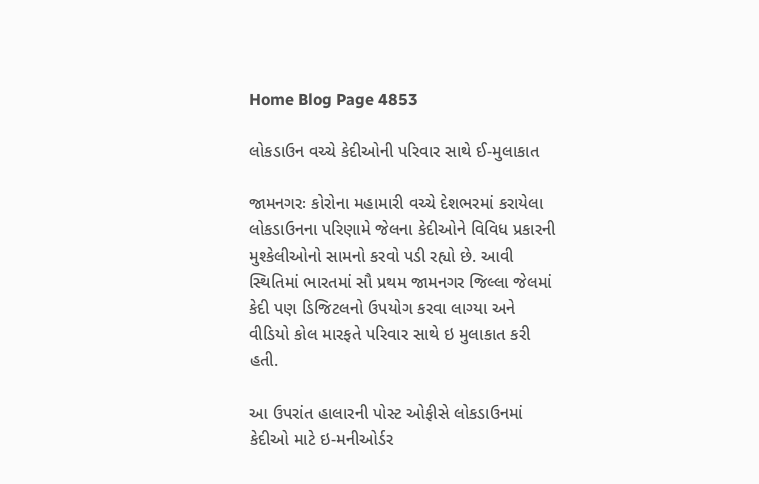Home Blog Page 4853

લોકડાઉન વચ્ચે કેદીઓની પરિવાર સાથે ઈ-મુલાકાત

જામનગરઃ કોરોના મહામારી વચ્ચે દેશભરમાં કરાયેલા લોકડાઉનના પરિણામે જેલના કેદીઓને વિવિધ પ્રકારની મુશ્કેલીઓનો સામનો કરવો પડી રહ્યો છે. આવી સ્થિતિમાં ભારતમાં સૌ પ્રથમ જામનગર જિલ્લા જેલમાં કેદી પણ ડિજિટલનો ઉપયોગ કરવા લાગ્યા અને વીડિયો કોલ મારફતે પરિવાર સાથે ઇ મુલાકાત કરી હતી.

આ ઉપરાંત હાલારની પોસ્ટ ઓફીસે લોકડાઉનમાં કેદીઓ માટે ઇ-મનીઓર્ડર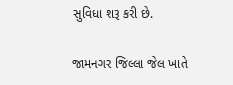સુવિધા શરૂ કરી છે.

જામનગર જિલ્લા જેલ ખાતે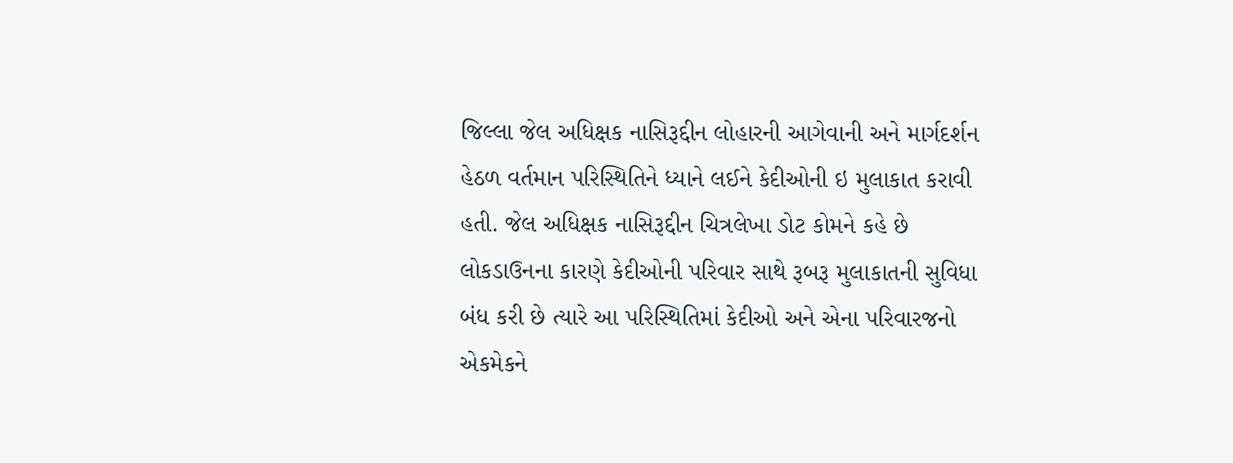જિલ્લા જેલ અધિક્ષક નાસિરૂદ્દીન લોહારની આગેવાની અને માર્ગદર્શન હેઠળ વર્તમાન પરિસ્થિતિને ધ્યાને લઈને કેદીઓની ઇ મુલાકાત કરાવી હતી. જેલ અધિક્ષક નાસિરૂદ્દીન ચિત્રલેખા ડોટ કોમને કહે છે લોકડાઉનના કારણે કેદીઓની પરિવાર સાથે રૂબરૂ મુલાકાતની સુવિધા બંધ કરી છે ત્યારે આ પરિસ્થિતિમાં કેદીઓ અને એના પરિવારજનો એકમેકને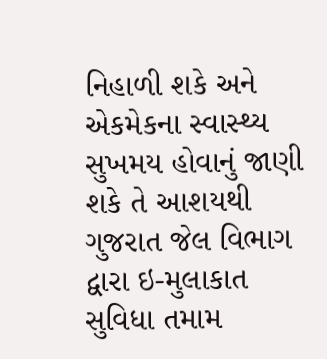નિહાળી શકે અને એકમેકના સ્વાસ્થ્ય સુખમય હોવાનું જાણી શકે તે આશયથી ગુજરાત જેલ વિભાગ દ્વારા ઇ-મુલાકાત સુવિધા તમામ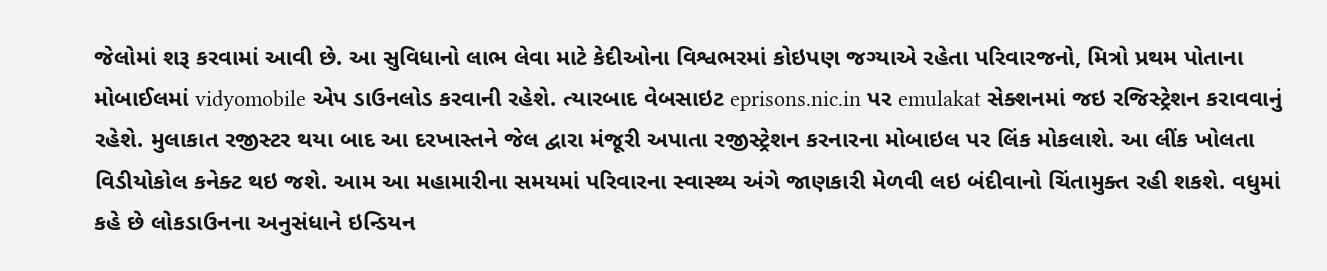જેલોમાં શરૂ કરવામાં આવી છે. આ સુવિધાનો લાભ લેવા માટે કેદીઓના વિશ્વભરમાં કોઇપણ જગ્યાએ રહેતા પરિવારજનો, મિત્રો પ્રથમ પોતાના મોબાઈલમાં vidyomobile એપ ડાઉનલોડ કરવાની રહેશે. ત્યારબાદ વેબસાઇટ eprisons.nic.in પર emulakat સેક્શનમાં જઇ રજિસ્ટ્રેશન કરાવવાનું રહેશે. મુલાકાત રજીસ્ટર થયા બાદ આ દરખાસ્તને જેલ દ્વારા મંજૂરી અપાતા રજીસ્ટ્રેશન કરનારના મોબાઇલ પર લિંક મોકલાશે. આ લીંક ખોલતા વિડીયોકોલ કનેક્ટ થઇ જશે. આમ આ મહામારીના સમયમાં પરિવારના સ્વાસ્થ્ય અંગે જાણકારી મેળવી લઇ બંદીવાનો ચિંતામુક્ત રહી શકશે. વધુમાં કહે છે લોકડાઉનના અનુસંધાને ઇન્ડિયન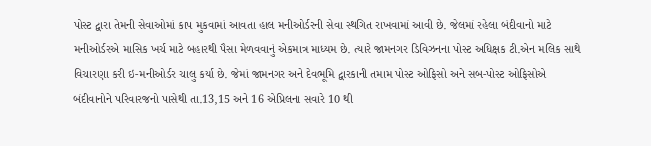પોસ્ટ દ્વારા તેમની સેવાઓમાં કાપ મુકવામાં આવતા હાલ મનીઓર્ડરની સેવા સ્થગિત રાખવામાં આવી છે. જેલમાં રહેલા બંદીવાનો માટે મનીઓર્ડરએ માસિક ખર્ચ માટે બહારથી પૈસા મેળવવાનું એકમાત્ર માધ્યમ છે. ત્યારે જામનગર ડિવિઝનના પોસ્ટ અધિક્ષક ટી.એન મલિક સાથે વિચારણા કરી ઇ-મનીઓર્ડર ચાલુ કર્યા છે. જેમાં જામનગર અને દેવભૂમિ દ્વારકાની તમામ પોસ્ટ ઓફિસો અને સબ-પોસ્ટ ઓફિસોએ બંદીવાનોને પરિવારજનો પાસેથી તા.13,15 અને 16 એપ્રિલના સવારે 10 થી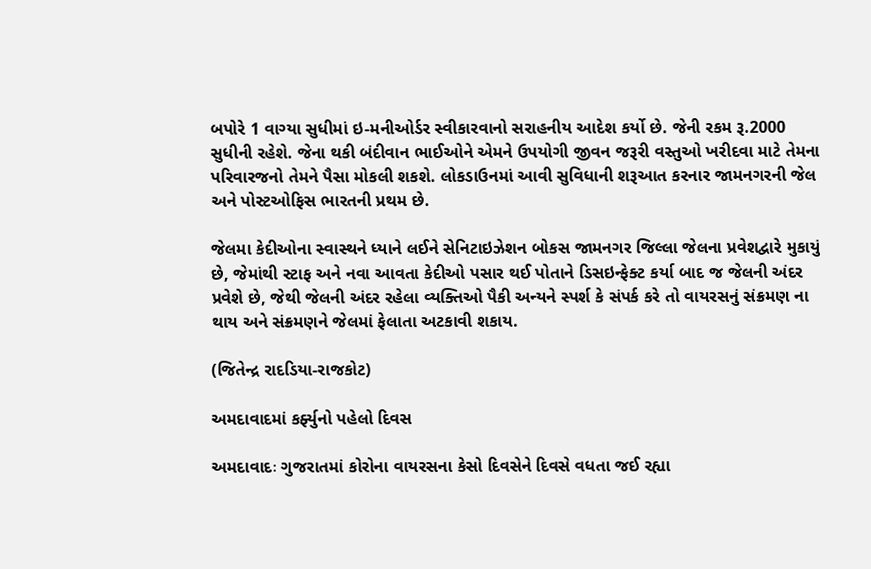બપોરે 1 વાગ્યા સુધીમાં ઇ-મનીઓર્ડર સ્વીકારવાનો સરાહનીય આદેશ કર્યો છે. જેની રકમ રૂ.2000 સુધીની રહેશે. જેના થકી બંદીવાન ભાઈઓને એમને ઉપયોગી જીવન જરૂરી વસ્તુઓ ખરીદવા માટે તેમના પરિવારજનો તેમને પૈસા મોકલી શકશે. લોકડાઉનમાં આવી સુવિધાની શરૂઆત કરનાર જામનગરની જેલ અને પોસ્ટઓફિસ ભારતની પ્રથમ છે.

જેલમા કેદીઓના સ્વાસ્થને ધ્યાને લઈને સેનિટાઇઝેશન બોકસ જામનગર જિલ્લા જેલના પ્રવેશદ્વારે મુકાયું છે, જેમાંથી સ્ટાફ અને નવા આવતા કેદીઓ પસાર થઈ પોતાને ડિસઇન્ફેક્ટ કર્યા બાદ જ જેલની અંદર પ્રવેશે છે, જેથી જેલની અંદર રહેલા વ્યક્તિઓ પૈકી અન્યને સ્પર્શ કે સંપર્ક કરે તો વાયરસનું સંક્રમણ ના થાય અને સંક્રમણને જેલમાં ફેલાતા અટકાવી શકાય.

(જિતેન્દ્ર રાદડિયા-રાજકોટ)

અમદાવાદમાં કર્ફ્યુનો પહેલો દિવસ

અમદાવાદઃ ગુજરાતમાં કોરોના વાયરસના કેસો દિવસેને દિવસે વધતા જઈ રહ્યા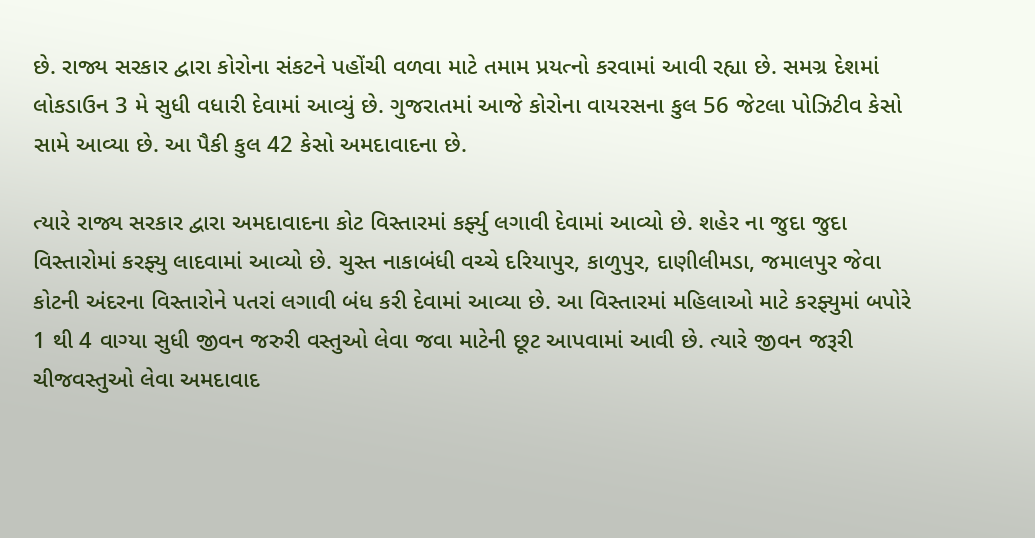છે. રાજ્ય સરકાર દ્વારા કોરોના સંકટને પહોંચી વળવા માટે તમામ પ્રયત્નો કરવામાં આવી રહ્યા છે. સમગ્ર દેશમાં લોકડાઉન 3 મે સુધી વધારી દેવામાં આવ્યું છે. ગુજરાતમાં આજે કોરોના વાયરસના કુલ 56 જેટલા પોઝિટીવ કેસો સામે આવ્યા છે. આ પૈકી કુલ 42 કેસો અમદાવાદના છે.

ત્યારે રાજ્ય સરકાર દ્વારા અમદાવાદના કોટ વિસ્તારમાં કર્ફ્યુ લગાવી દેવામાં આવ્યો છે. શહેર ના જુદા જુદા વિસ્તારોમાં કરફ્યુ લાદવામાં આવ્યો છે. ચુસ્ત નાકાબંધી વચ્ચે દરિયાપુર, કાળુપુર, દાણીલીમડા, જમાલપુર જેવા કોટની અંદરના વિસ્તારોને પતરાં લગાવી બંધ કરી દેવામાં આવ્યા છે. આ વિસ્તારમાં મહિલાઓ માટે કરફ્યુમાં બપોરે 1 થી 4 વાગ્યા સુધી જીવન જરુરી વસ્તુઓ લેવા જવા માટેની છૂટ આપવામાં આવી છે. ત્યારે જીવન જરૂરી ચીજવસ્તુઓ લેવા અમદાવાદ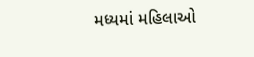મધ્યમાં મહિલાઓ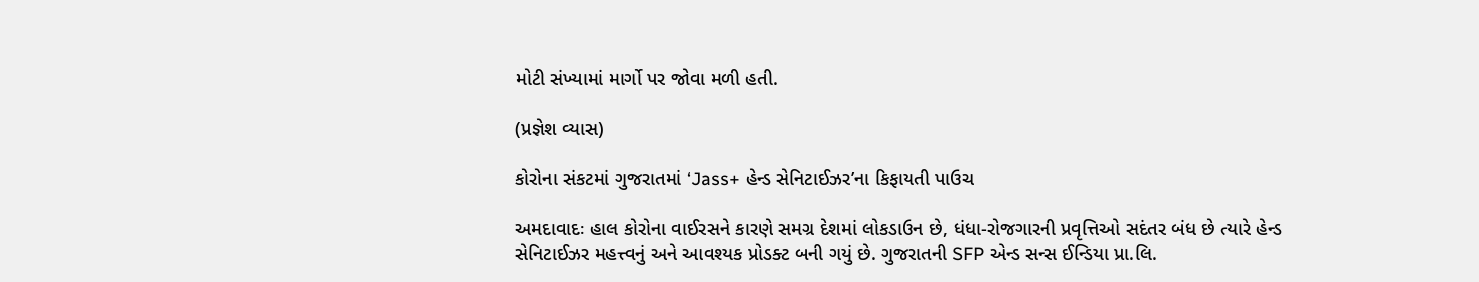મોટી સંખ્યામાં માર્ગો પર જોવા મળી હતી.

(પ્રજ્ઞેશ વ્યાસ)

કોરોના સંકટમાં ગુજરાતમાં ‘Jass+ હેન્ડ સેનિટાઈઝર’ના કિફાયતી પાઉચ

અમદાવાદઃ હાલ કોરોના વાઈરસને કારણે સમગ્ર દેશમાં લોકડાઉન છે, ધંધા-રોજગારની પ્રવૃત્તિઓ સદંતર બંધ છે ત્યારે હેન્ડ સેનિટાઈઝર મહત્ત્વનું અને આવશ્યક પ્રોડક્ટ બની ગયું છે. ગુજરાતની SFP એન્ડ સન્સ ઈન્ડિયા પ્રા.લિ.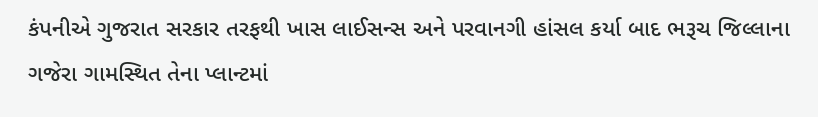કંપનીએ ગુજરાત સરકાર તરફથી ખાસ લાઈસન્સ અને પરવાનગી હાંસલ કર્યા બાદ ભરૂચ જિલ્લાના ગજેરા ગામસ્થિત તેના પ્લાન્ટમાં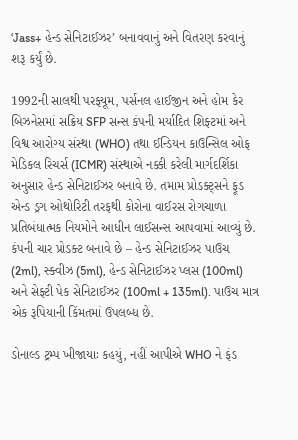‘Jass+ હેન્ડ સેનિટાઈઝર’ બનાવવાનું અને વિતરણ કરવાનું શરૂ કર્યું છે.

1992ની સાલથી પરફ્યૂમ, પર્સનલ હાઈજીન અને હોમ કેર બિઝનેસમાં સક્રિય SFP સન્સ કંપની મર્યાદિત શિફ્ટમાં અને વિશ્વ આરોગ્ય સંસ્થા (WHO) તથા ઈન્ડિયન કાઉન્સિલ ઓફ મેડિકલ રિચર્સ (ICMR) સંસ્થાએ નક્કી કરેલી માર્ગદર્શિકા અનુસાર હેન્ડ સેનિટાઈઝર બનાવે છે. તમામ પ્રોડક્ટ્સને ફૂડ એન્ડ ડ્રગ ઓથોરિટી તરફથી કોરોના વાઈરસ રોગચાળા પ્રતિબંધાત્મક નિયમોને આધીન લાઈસન્સ આપવામાં આવ્યું છે. કંપની ચાર પ્રોડક્ટ બનાવે છે – હેન્ડ સેનિટાઈઝર પાઉચ (2ml), સ્ક્વીઝ (5ml), હેન્ડ સેનિટાઈઝર પ્લસ (100ml) અને સેફ્ટી પેક સેનિટાઈઝર (100ml + 135ml). પાઉચ માત્ર એક રૂપિયાની કિંમતમાં ઉપલબ્ધ છે.

ડોનાલ્ડ ટ્રમ્પ ખીજાયાઃ કહયું, નહીં આપીએ WHO ને ફંડ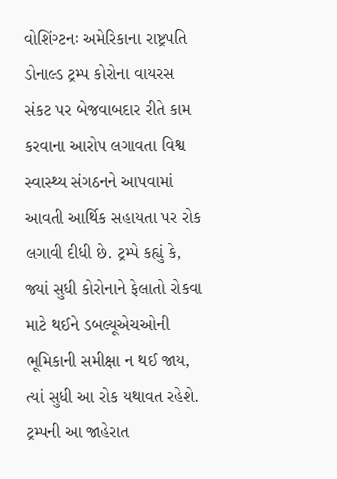વોશિંગ્ટનઃ અમેરિકાના રાષ્ટ્રપતિ ડોનાલ્ડ ટ્રમ્પ કોરોના વાયરસ સંકટ પર બેજવાબદાર રીતે કામ કરવાના આરોપ લગાવતા વિશ્વ સ્વાસ્થ્ય સંગઠનને આપવામાં આવતી આર્થિક સહાયતા પર રોક લગાવી દીધી છે. ટ્રમ્પે કહ્યું કે, જ્યાં સુધી કોરોનાને ફેલાતો રોકવા માટે થઈને ડબલ્યૂએચઓની ભૂમિકાની સમીક્ષા ન થઈ જાય, ત્યાં સુધી આ રોક યથાવત રહેશે. ટ્રમ્પની આ જાહેરાત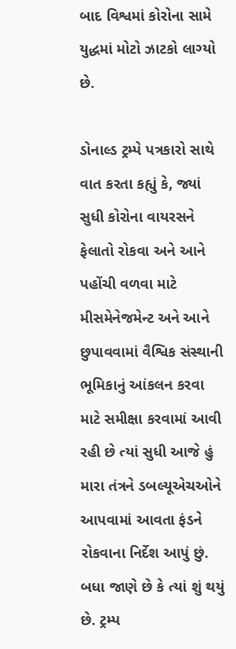બાદ વિશ્વમાં કોરોના સામે યુદ્ધમાં મોટો ઝાટકો લાગ્યો છે.

ડોનાલ્ડ ટ્રમ્પે પત્રકારો સાથે વાત કરતા કહ્યું કે, જ્યાં સુધી કોરોના વાયરસને ફેલાતો રોકવા અને આને પહોંચી વળવા માટે મીસમેનેજમેન્ટ અને આને છુપાવવામાં વૈશ્વિક સંસ્થાની ભૂમિકાનું આંકલન કરવા માટે સમીક્ષા કરવામાં આવી રહી છે ત્યાં સુધી આજે હું મારા તંત્રને ડબલ્યૂએચઓને આપવામાં આવતા ફંડને રોકવાના નિર્દેશ આપું છું. બધા જાણે છે કે ત્યાં શું થયું છે. ટ્રમ્પ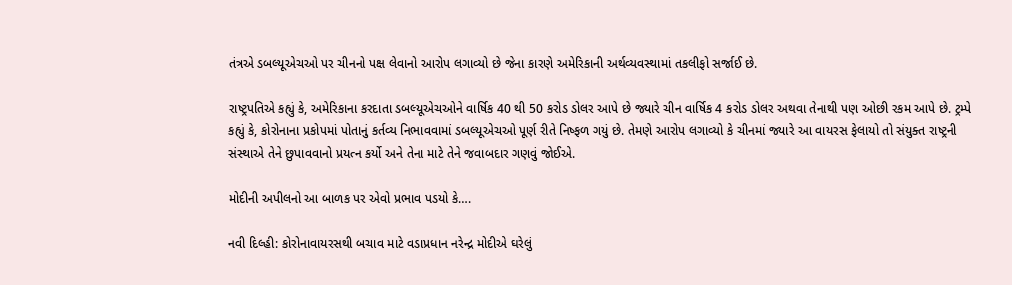તંત્રએ ડબલ્યૂએચઓ પર ચીનનો પક્ષ લેવાનો આરોપ લગાવ્યો છે જેના કારણે અમેરિકાની અર્થવ્યવસ્થામાં તકલીફો સર્જાઈ છે.

રાષ્ટ્રપતિએ કહ્યું કે, અમેરિકાના કરદાતા ડબલ્યૂએચઓને વાર્ષિક 40 થી 50 કરોડ ડોલર આપે છે જ્યારે ચીન વાર્ષિક 4 કરોડ ડોલર અથવા તેનાથી પણ ઓછી રકમ આપે છે. ટ્રમ્પે કહ્યું કે, કોરોનાના પ્રકોપમાં પોતાનું કર્તવ્ય નિભાવવામાં ડબલ્યૂએચઓ પૂર્ણ રીતે નિષ્ફળ ગયું છે. તેમણે આરોપ લગાવ્યો કે ચીનમાં જ્યારે આ વાયરસ ફેલાયો તો સંયુક્ત રાષ્ટ્રની સંસ્થાએ તેને છુપાવવાનો પ્રયત્ન કર્યો અને તેના માટે તેને જવાબદાર ગણવું જોઈએ.

મોદીની અપીલનો આ બાળક પર એવો પ્રભાવ પડયો કે….

નવી દિલ્હી: કોરોનાવાયરસથી બચાવ માટે વડાપ્રધાન નરેન્દ્ર મોદીએ ઘરેલું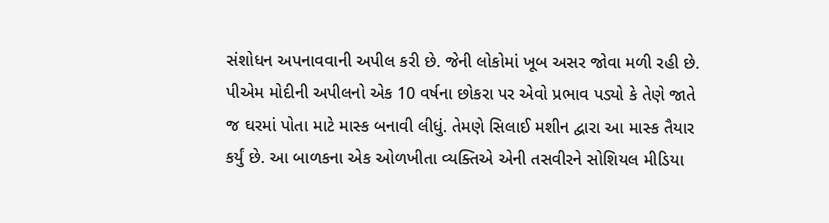સંશોધન અપનાવવાની અપીલ કરી છે. જેની લોકોમાં ખૂબ અસર જોવા મળી રહી છે. પીએમ મોદીની અપીલનો એક 10 વર્ષના છોકરા પર એવો પ્રભાવ પડ્યો કે તેણે જાતે જ ઘરમાં પોતા માટે માસ્ક બનાવી લીધું. તેમણે સિલાઈ મશીન દ્વારા આ માસ્ક તૈયાર કર્યું છે. આ બાળકના એક ઓળખીતા વ્યક્તિએ એની તસવીરને સોશિયલ મીડિયા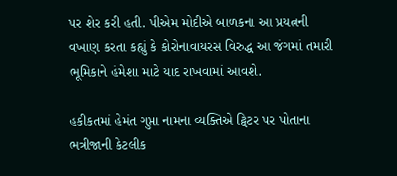પર શેર કરી હતી. પીએમ મોદીએ બાળકના આ પ્રયત્નની વખાણ કરતા કહ્યું કે કોરોનાવાયરસ વિરુદ્ધ આ જંગમાં તમારી ભૂમિકાને હંમેશા માટે યાદ રાખવામાં આવશે.

હકીકતમાં હેમંત ગુપ્તા નામના વ્યક્તિએ ટ્વિટર પર પોતાના ભત્રીજાની કેટલીક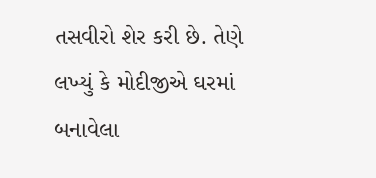તસવીરો શેર કરી છે. તેણે લખ્યું કે મોદીજીએ ઘરમાં બનાવેલા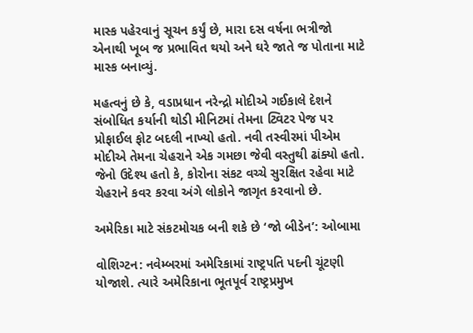માસ્ક પહેરવાનું સૂચન કર્યું છે, મારા દસ વર્ષના ભત્રીજો એનાથી ખૂબ જ પ્રભાવિત થયો અને ઘરે જાતે જ પોતાના માટે માસ્ક બનાવ્યું.

મહત્વનું છે કે, વડાપ્રધાન નરેન્દ્રો મોદીએ ગઈકાલે દેશને સંબોધિત કર્યાની થોડી મીનિટમાં તેમના ટ્વિટર પેજ પર પ્રોફાઈલ ફોટ બદલી નાખ્યો હતો. નવી તસ્વીરમાં પીએમ મોદીએ તેમના ચેહરાને એક ગમછા જેવી વસ્તુથી ઢાંક્યો હતો. જેનો ઉદેશ્ય હતો કે, કોરોના સંકટ વચ્ચે સુરક્ષિત રહેવા માટે ચેહરાને કવર કરવા અંગે લોકોને જાગૃત કરવાનો છે.

અમેરિકા માટે સંકટમોચક બની શકે છે ‘જો બીડેન’: ઓબામા

વોશિગ્ટન: નવેમ્બરમાં અમેરિકામાં રાષ્ટ્રપતિ પદની ચૂંટણી યોજાશે. ત્યારે અમેરિકાના ભૂતપૂર્વ રાષ્ટ્રપ્રમુખ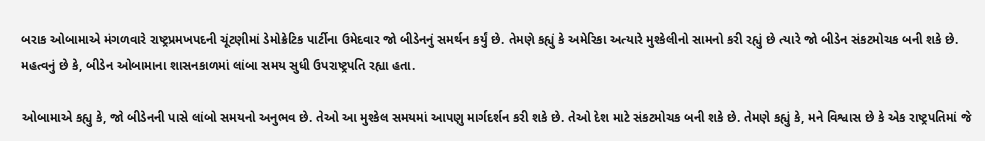બરાક ઓબામાએ મંગળવારે રાષ્ટ્રપ્રમખપદની ચૂંટણીમાં ડેમોક્રેટિક પાર્ટીના ઉમેદવાર જો બીડેનનું સમર્થન કર્યું છે. તેમણે કહ્યું કે અમેરિકા અત્યારે મુશ્કેલીનો સામનો કરી રહ્યું છે ત્યારે જો બીડેન સંકટમોચક બની શકે છે. મહત્વનું છે કે, બીડેન ઓબામાના શાસનકાળમાં લાંબા સમય સુધી ઉપરાષ્ટ્રપતિ રહ્યા હતા.

ઓબામાએ કહ્યુ કે, જો બીડેનની પાસે લાંબો સમયનો અનુભવ છે. તેઓ આ મુશ્કેલ સમયમાં આપણુ માર્ગદર્શન કરી શકે છે. તેઓ દેશ માટે સંકટમોચક બની શકે છે. તેમણે કહ્યું કે, મને વિશ્વાસ છે કે એક રાષ્ટ્રપતિમાં જે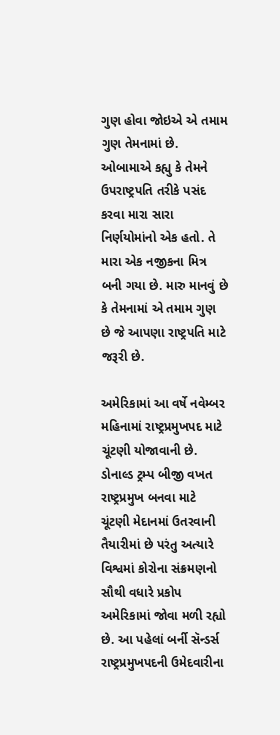ગુણ હોવા જોઇએ એ તમામ ગુણ તેમનામાં છે. ઓબામાએ કહ્યુ કે તેમને ઉપરાષ્ટ્રપતિ તરીકે પસંદ કરવા મારા સારા નિર્ણયોમાંનો એક હતો. તે મારા એક નજીકના મિત્ર બની ગયા છે. મારુ માનવું છે કે તેમનામાં એ તમામ ગુણ છે જે આપણા રાષ્ટ્રપતિ માટે જરૂરી છે.

અમેરિકામાં આ વર્ષે નવેમ્બર મહિનામાં રાષ્ટ્રપ્રમુખપદ માટે ચૂંટણી યોજાવાની છે. ડોનાલ્ડ ટ્રમ્પ બીજી વખત રાષ્ટ્રપ્રમુખ બનવા માટે ચૂંટણી મેદાનમાં ઉતરવાની તૈયારીમાં છે પરંતુ અત્યારે વિશ્વમાં કોરોના સંક્રમણનો સૌથી વધારે પ્રકોપ અમેરિકામાં જોવા મળી રહ્યો છે. આ પહેલાં બર્ની સૅન્ડર્સ રાષ્ટ્રપ્રમુખપદની ઉમેદવારીના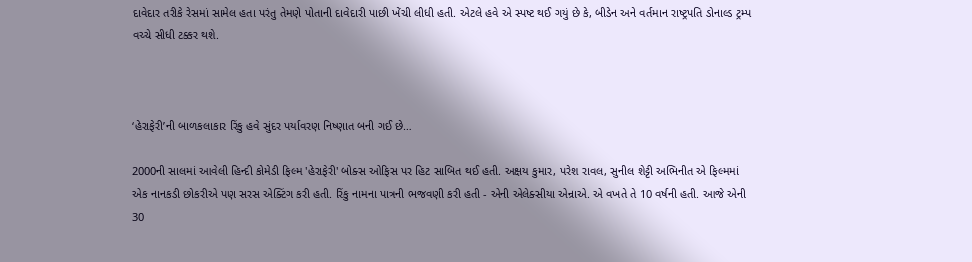દાવેદાર તરીકે રેસમાં સામેલ હતા પરંતુ તેમણે પોતાની દાવેદારી પાછી ખેંચી લીધી હતી. એટલે હવે એ સ્પષ્ટ થઈ ગયું છે કે, બીડેન અને વર્તમાન રાષ્ટ્રપતિ ડોનાલ્ડ ટ્રમ્પ વચ્ચે સીધી ટક્કર થશે.



‘હેરાફેરી’ની બાળકલાકાર રિંકુ હવે સુંદર પર્યાવરણ નિષ્ણાત બની ગઈ છે…

2000ની સાલમાં આવેલી હિન્દી કોમેડી ફિલ્મ 'હેરાફેરી' બોક્સ ઓફિસ પર હિટ સાબિત થઈ હતી. અક્ષય કુમાર, પરેશ રાવલ, સુનીલ શેટ્ટી અભિનીત એ ફિલ્મમાં એક નાનકડી છોકરીએ પણ સરસ એક્ટિંગ કરી હતી. રિંકુ નામના પાત્રની ભજવણી કરી હતી - એની એલેક્સીયા એન્રાએ. એ વખતે તે 10 વર્ષની હતી. આજે એની 30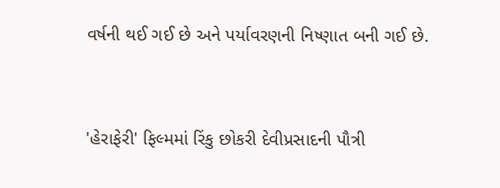વર્ષની થઈ ગઈ છે અને પર્યાવરણની નિષ્ણાત બની ગઈ છે.


'હેરાફેરી' ફિલ્મમાં રિંકુ છોકરી દેવીપ્રસાદની પૌત્રી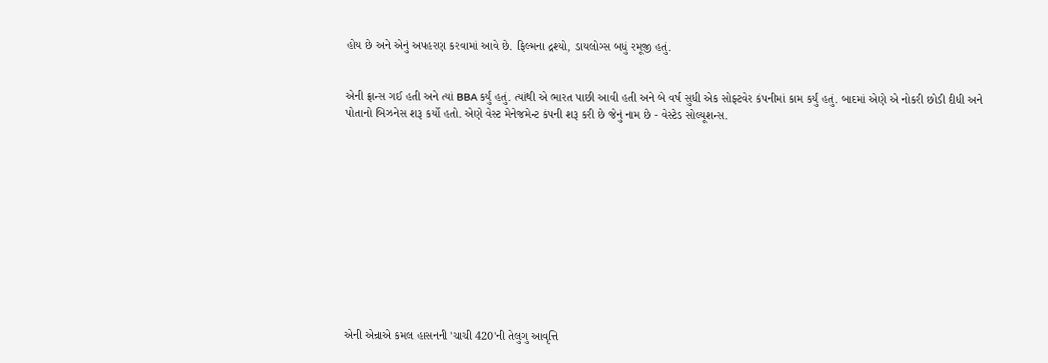હોય છે અને એનું અપહરણ કરવામાં આવે છે. ફિલ્મના દ્રશ્યો, ડાયલોગ્સ બધું રમૂજી હતું.


એની ફ્રાન્સ ગઈ હતી અને ત્યાં BBA કર્યું હતું. ત્યાંથી એ ભારત પાછી આવી હતી અને બે વર્ષ સુધી એક સોફ્ટવેર કંપનીમાં કામ કર્યું હતું. બાદમાં એણે એ નોકરી છોડી દીધી અને પોતાનો બિઝનેસ શરૂ કર્યો હતો. એણે વેસ્ટ મેનેજમેન્ટ કંપની શરૂ કરી છે જેનું નામ છે - વેસ્ટેડ સોલ્યૂશન્સ.












એની એન્રાએ કમલ હાસનની 'ચાચી 420'ની તેલુગુ આવૃત્તિ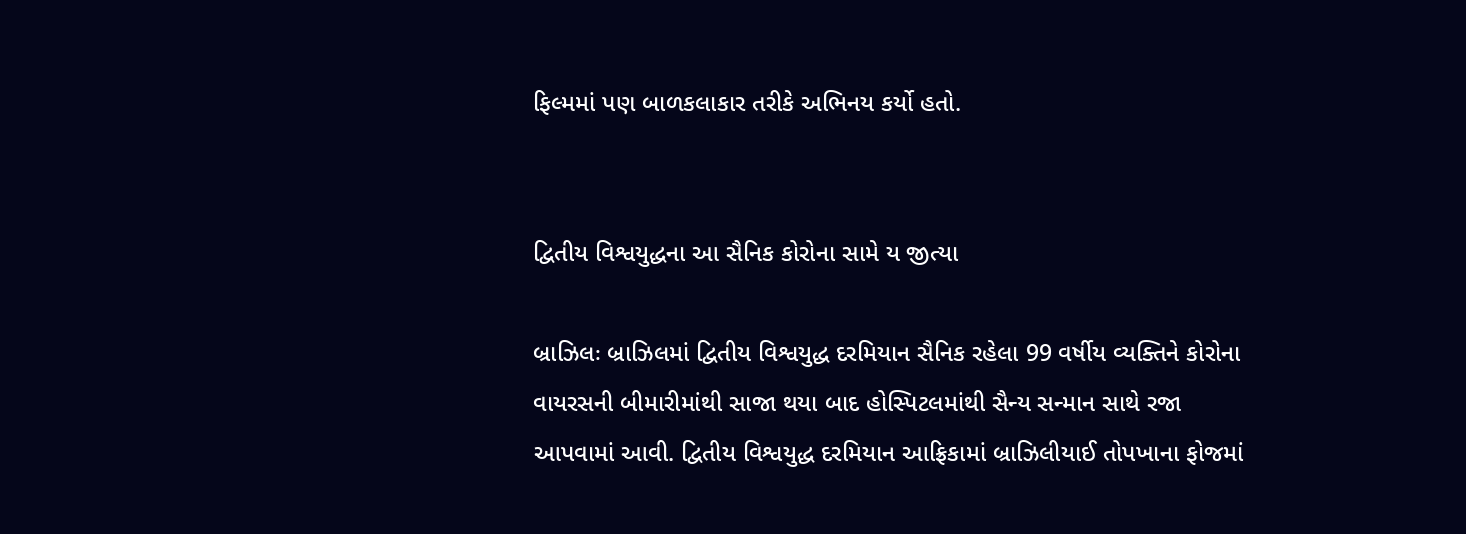ફિલ્મમાં પણ બાળકલાકાર તરીકે અભિનય કર્યો હતો.


દ્વિતીય વિશ્વયુદ્ધના આ સૈનિક કોરોના સામે ય જીત્યા

બ્રાઝિલઃ બ્રાઝિલમાં દ્વિતીય વિશ્વયુદ્ધ દરમિયાન સૈનિક રહેલા 99 વર્ષીય વ્યક્તિને કોરોના વાયરસની બીમારીમાંથી સાજા થયા બાદ હોસ્પિટલમાંથી સૈન્ય સન્માન સાથે રજા આપવામાં આવી. દ્વિતીય વિશ્વયુદ્ધ દરમિયાન આફ્રિકામાં બ્રાઝિલીયાઈ તોપખાના ફોજમાં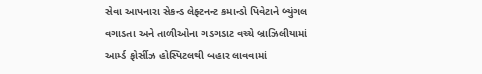સેવા આપનારા સેકન્ડ લેફ્ટનન્ટ કમાન્ડો પિવેટાને બ્યુંગલ વગાડતા અને તાળીઓના ગડગડાટ વચ્ચે બ્રાઝિલીયામાં આર્મ્ડ ફોર્સીઝ હોસ્પિટલથી બહાર લાવવામાં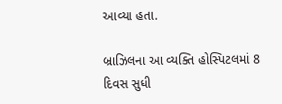આવ્યા હતા.

બ્રાઝિલના આ વ્યક્તિ હોસ્પિટલમાં 8 દિવસ સુધી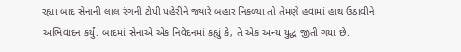રહ્યા બાદ સેનાની લાલ રંગની ટોપી પહેરીને જ્યારે બહાર નિકળ્યા તો તેમણે હવામાં હાથ ઉઠાવીને અભિવાદન કર્યું. બાદમાં સેનાએ એક નિવેદનમાં કહ્યું કે, તે એક અન્ય યુદ્ધ જીતી ગયા છે.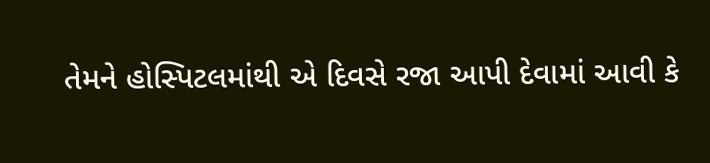તેમને હોસ્પિટલમાંથી એ દિવસે રજા આપી દેવામાં આવી કે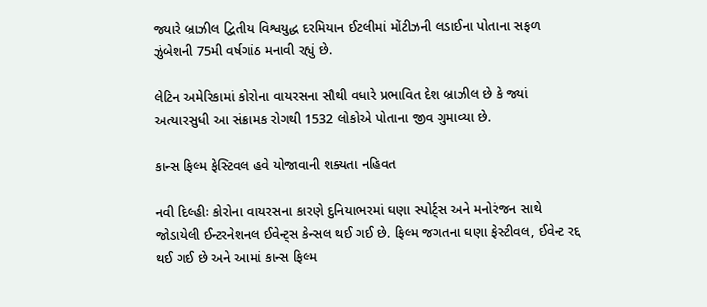જ્યારે બ્રાઝીલ દ્વિતીય વિશ્વયુદ્ધ દરમિયાન ઈટલીમાં મોંટીઝની લડાઈના પોતાના સફળ ઝુંબેશની 75મી વર્ષગાંઠ મનાવી રહ્યું છે.

લેટિન અમેરિકામાં કોરોના વાયરસના સૌથી વધારે પ્રભાવિત દેશ બ્રાઝીલ છે કે જ્યાં અત્યારસુધી આ સંક્રામક રોગથી 1532 લોકોએ પોતાના જીવ ગુમાવ્યા છે.

કાન્સ ફિલ્મ ફેસ્ટિવલ હવે યોજાવાની શક્યતા નહિવત

નવી દિલ્હીઃ કોરોના વાયરસના કારણે દુનિયાભરમાં ઘણા સ્પોર્ટ્સ અને મનોરંજન સાથે જોડાયેલી ઈન્ટરનેશનલ ઈવેન્ટ્સ કેન્સલ થઈ ગઈ છે. ફિલ્મ જગતના ઘણા ફેસ્ટીવલ, ઈવેન્ટ રદ્દ થઈ ગઈ છે અને આમાં કાન્સ ફિલ્મ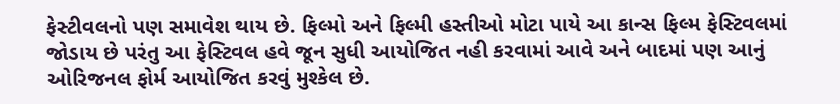ફેસ્ટીવલનો પણ સમાવેશ થાય છે. ફિલ્મો અને ફિલ્મી હસ્તીઓ મોટા પાયે આ કાન્સ ફિલ્મ ફેસ્ટિવલમાં જોડાય છે પરંતુ આ ફેસ્ટિવલ હવે જૂન સુધી આયોજિત નહી કરવામાં આવે અને બાદમાં પણ આનું ઓરિજનલ ફોર્મ આયોજિત કરવું મુશ્કેલ છે.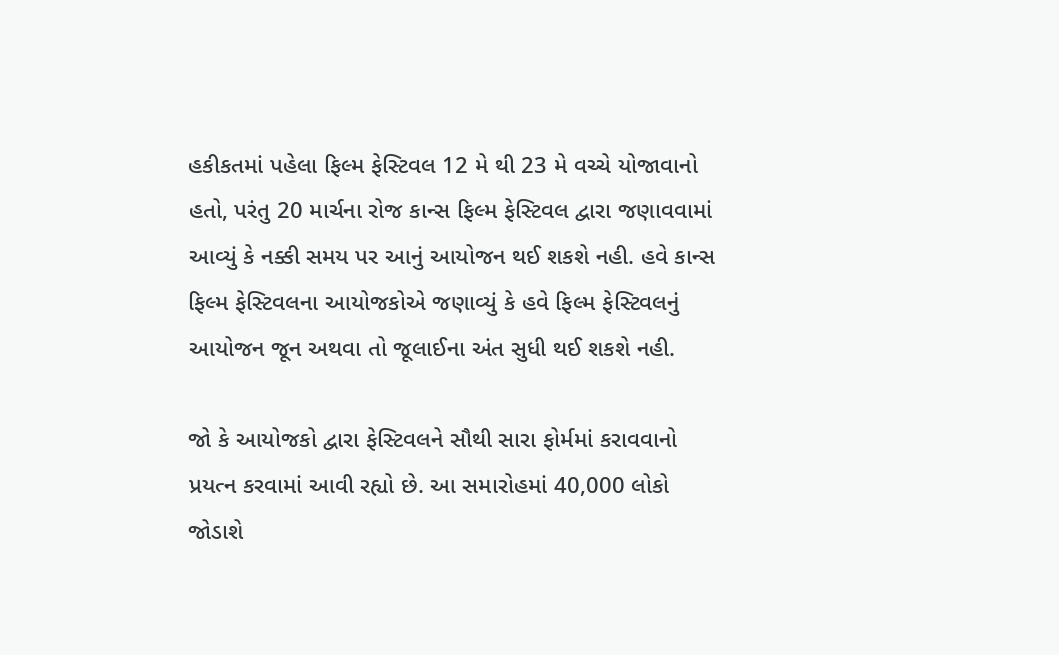હકીકતમાં પહેલા ફિલ્મ ફેસ્ટિવલ 12 મે થી 23 મે વચ્ચે યોજાવાનો હતો, પરંતુ 20 માર્ચના રોજ કાન્સ ફિલ્મ ફેસ્ટિવલ દ્વારા જણાવવામાં આવ્યું કે નક્કી સમય પર આનું આયોજન થઈ શકશે નહી. હવે કાન્સ ફિલ્મ ફેસ્ટિવલના આયોજકોએ જણાવ્યું કે હવે ફિલ્મ ફેસ્ટિવલનું આયોજન જૂન અથવા તો જૂલાઈના અંત સુધી થઈ શકશે નહી.

જો કે આયોજકો દ્વારા ફેસ્ટિવલને સૌથી સારા ફોર્મમાં કરાવવાનો પ્રયત્ન કરવામાં આવી રહ્યો છે. આ સમારોહમાં 40,000 લોકો જોડાશે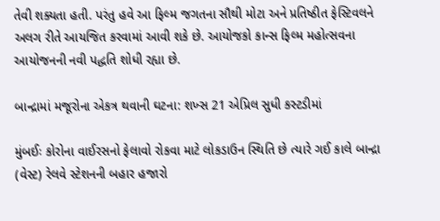તેવી શક્યતા હતી. પરંતુ હવે આ ફિલ્મ જગતના સૌથી મોટા અને પ્રતિષ્ઠીત ફેસ્ટિવલને અલગ રીતે આયજિત કરવામાં આવી શકે છે. આયોજકો કાન્સ ફિલ્મ મહોત્સવના આયોજનની નવી પદ્ધતિ શોધી રહ્યા છે.

બાન્દ્રામાં મજૂરોના એકત્ર થવાની ઘટના: શખ્સ 21 એપ્રિલ સુધી કસ્ટડીમાં

મુંબઈઃ કોરોના વાઈરસનો ફેલાવો રોકવા માટે લોકડાઉન સ્થિતિ છે ત્યારે ગઈ કાલે બાન્દ્રા (વેસ્ટ) રેલવે સ્ટેશનની બહાર હજારો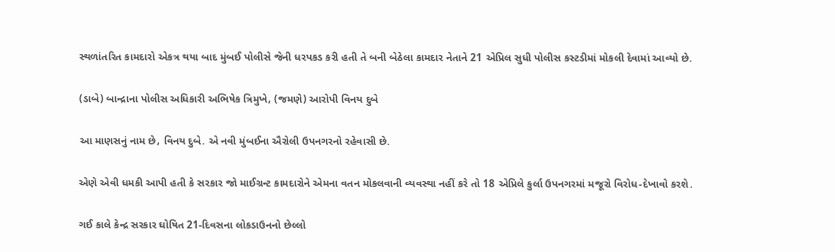સ્થળાંતરિત કામદારો એકત્ર થયા બાદ મુંબઈ પોલીસે જેની ધરપકડ કરી હતી તે બની બેઠેલા કામદાર નેતાને 21 એપ્રિલ સુધી પોલીસ કસ્ટડીમાં મોકલી દેવામાં આવ્યો છે.

(ડાબે) બાન્દ્રાના પોલીસ અધિકારી અભિષેક ત્રિમુખે, (જમણે) આરોપી વિનય દુબે

આ માણસનું નામ છે, વિનય દુબે. એ નવી મુંબઈના ઐરોલી ઉપનગરનો રહેવાસી છે.

એણે એવી ધમકી આપી હતી કે સરકાર જો માઈગ્રન્ટ કામદારોને એમના વતન મોકલવાની વ્યવસ્થા નહીં કરે તો 18 એપ્રિલે કુર્લા ઉપનગરમાં મજૂરો વિરોધ-દેખાવો કરશે.

ગઈ કાલે કેન્દ્ર સરકાર ઘોષિત 21-દિવસના લોકડાઉનનો છેલ્લો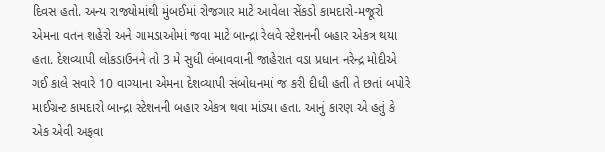દિવસ હતો. અન્ય રાજ્યોમાંથી મુંબઈમાં રોજગાર માટે આવેલા સેંકડો કામદારો-મજૂરો એમના વતન શહેરો અને ગામડાઓમાં જવા માટે બાન્દ્રા રેલવે સ્ટેશનની બહાર એકત્ર થયા હતા. દેશવ્યાપી લોકડાઉનને તો 3 મે સુધી લંબાવવાની જાહેરાત વડા પ્રધાન નરેન્દ્ર મોદીએ ગઈ કાલે સવારે 10 વાગ્યાના એમના દેશવ્યાપી સંબોધનમાં જ કરી દીધી હતી તે છતાં બપોરે માઈગ્રન્ટ કામદારો બાન્દ્રા સ્ટેશનની બહાર એકત્ર થવા માંડ્યા હતા. આનું કારણ એ હતું કે એક એવી અફવા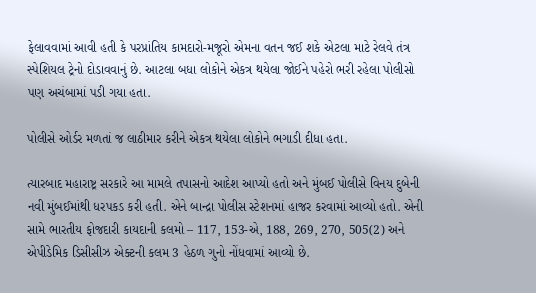ફેલાવવામાં આવી હતી કે પરપ્રાંતિય કામદારો-મજૂરો એમના વતન જઈ શકે એટલા માટે રેલવે તંત્ર સ્પેશિયલ ટ્રેનો દોડાવવાનું છે. આટલા બધા લોકોને એકત્ર થયેલા જોઈને પહેરો ભરી રહેલા પોલીસો પણ અચંબામાં પડી ગયા હતા.

પોલીસે ઓર્ડર મળતાં જ લાઠીમાર કરીને એકત્ર થયેલા લોકોને ભગાડી દીધા હતા.

ત્યારબાદ મહારાષ્ટ્ર સરકારે આ મામલે તપાસનો આદેશ આપ્યો હતો અને મુંબઈ પોલીસે વિનય દુબેની નવી મુંબઈમાંથી ધરપકડ કરી હતી. એને બાન્દ્રા પોલીસ સ્ટેશનમાં હાજર કરવામાં આવ્યો હતો. એની સામે ભારતીય ફોજદારી કાયદાની કલમો – 117, 153-એ, 188, 269, 270, 505(2) અને એપીડેમિક ડિસીસીઝ એક્ટની કલમ 3 હેઠળ ગુનો નોંધવામાં આવ્યો છે.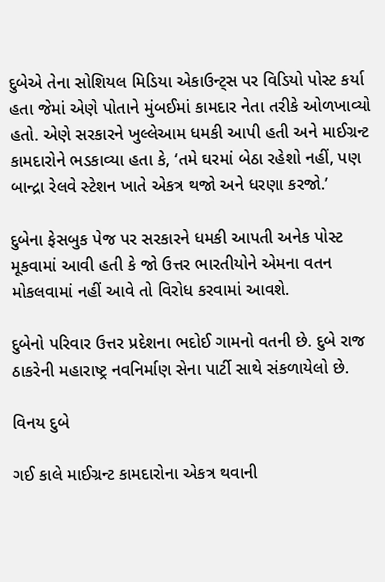દુબેએ તેના સોશિયલ મિડિયા એકાઉન્ટ્સ પર વિડિયો પોસ્ટ કર્યા હતા જેમાં એણે પોતાને મુંબઈમાં કામદાર નેતા તરીકે ઓળખાવ્યો હતો. એણે સરકારને ખુલ્લેઆમ ધમકી આપી હતી અને માઈગ્રન્ટ કામદારોને ભડકાવ્યા હતા કે, ‘તમે ઘરમાં બેઠા રહેશો નહીં, પણ બાન્દ્રા રેલવે સ્ટેશન ખાતે એકત્ર થજો અને ધરણા કરજો.’

દુબેના ફેસબુક પેજ પર સરકારને ધમકી આપતી અનેક પોસ્ટ મૂકવામાં આવી હતી કે જો ઉત્તર ભારતીયોને એમના વતન મોકલવામાં નહીં આવે તો વિરોધ કરવામાં આવશે.

દુબેનો પરિવાર ઉત્તર પ્રદેશના ભદોઈ ગામનો વતની છે. દુબે રાજ ઠાકરેની મહારાષ્ટ્ર નવનિર્માણ સેના પાર્ટી સાથે સંકળાયેલો છે.

વિનય દુબે

ગઈ કાલે માઈગ્રન્ટ કામદારોના એકત્ર થવાની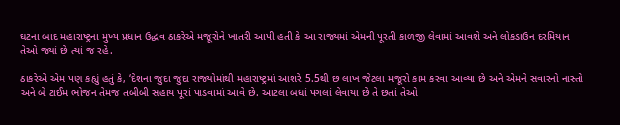ઘટના બાદ મહારાષ્ટ્રના મુખ્ય પ્રધાન ઉદ્ધવ ઠાકરેએ મજૂરોને ખાતરી આપી હતી કે આ રાજ્યમાં એમની પૂરતી કાળજી લેવામાં આવશે અને લોકડાઉન દરમિયાન તેઓ જ્યાં છે ત્યાં જ રહે.

ઠાકરેએ એમ પણ કહ્યું હતું કે, ‘દેશના જુદા જુદા રાજ્યોમાંથી મહારાષ્ટ્રમાં આશરે 5.5થી છ લાખ જેટલા મજૂરો કામ કરવા આવ્યા છે અને એમને સવારનો નાસ્તો અને બે ટાઈમ ભોજન તેમજ તબીબી સહાય પૂરાં પાડવામાં આવે છે. આટલા બધાં પગલાં લેવાયા છે તે છતાં તેઓ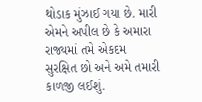થોડાક મુંઝાઈ ગયા છે. મારી એમને અપીલ છે કે અમારા રાજ્યમાં તમે એકદમ સુરક્ષિત છો અને અમે તમારી કાળજી લઈશું.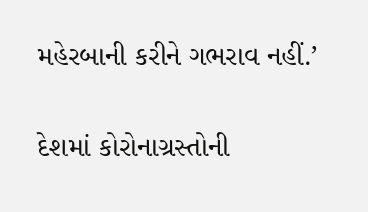મહેરબાની કરીને ગભરાવ નહીં.’

દેશમાં કોરોનાગ્રસ્તોની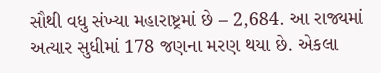સૌથી વધુ સંખ્યા મહારાષ્ટ્રમાં છે – 2,684. આ રાજ્યમાં અત્યાર સુધીમાં 178 જણના મરણ થયા છે. એકલા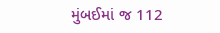મુંબઈમાં જ 112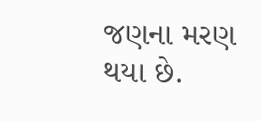જણના મરણ થયા છે.